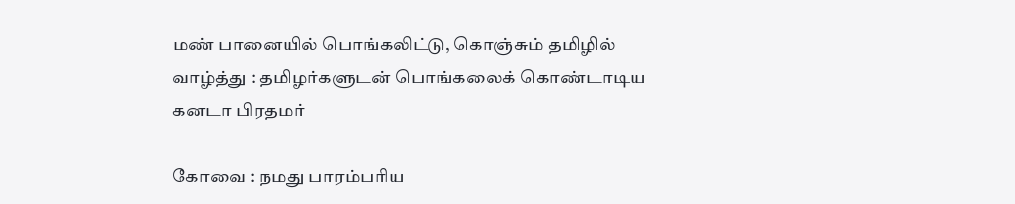மண் பானையில் பொங்கலிட்டு, கொஞ்சும் தமிழில் வாழ்த்து : தமிழர்களுடன் பொங்கலைக் கொண்டாடிய கனடா பிரதமர்

கோவை : நமது பாரம்பரிய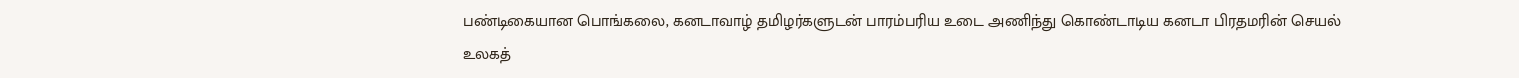பண்டிகையான பொங்கலை, கனடாவாழ் தமிழர்களுடன் பாரம்பரிய உடை அணிந்து கொண்டாடிய கனடா பிரதமரின் செயல் உலகத்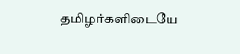தமிழர்களிடையே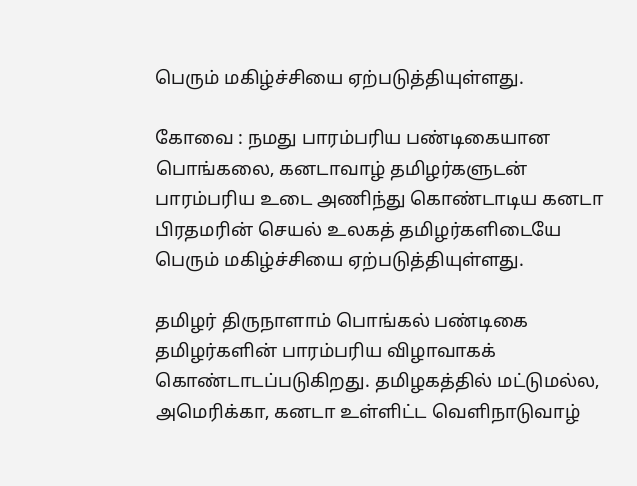பெரும் மகிழ்ச்சியை ஏற்படுத்தியுள்ளது.

கோவை : நமது பாரம்பரிய பண்டிகையான பொங்கலை, கனடாவாழ் தமிழர்களுடன் பாரம்பரிய உடை அணிந்து கொண்டாடிய கனடா பிரதமரின் செயல் உலகத் தமிழர்களிடையே பெரும் மகிழ்ச்சியை ஏற்படுத்தியுள்ளது.

தமிழர் திருநாளாம் பொங்கல் பண்டிகை தமிழர்களின் பாரம்பரிய விழாவாகக் கொண்டாடப்படுகிறது. தமிழகத்தில் மட்டுமல்ல, அமெரிக்கா, கனடா உள்ளிட்ட வெளிநாடுவாழ்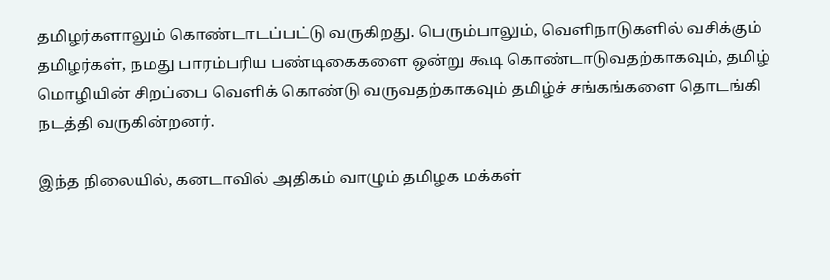தமிழர்களாலும் கொண்டாடப்பட்டு வருகிறது. பெரும்பாலும், வெளிநாடுகளில் வசிக்கும் தமிழர்கள், நமது பாரம்பரிய பண்டிகைகளை ஒன்று கூடி கொண்டாடுவதற்காகவும், தமிழ் மொழியின் சிறப்பை வெளிக் கொண்டு வருவதற்காகவும் தமிழ்ச் சங்கங்களை தொடங்கி நடத்தி வருகின்றனர்.

இந்த நிலையில், கனடாவில் அதிகம் வாழும் தமிழக மக்கள்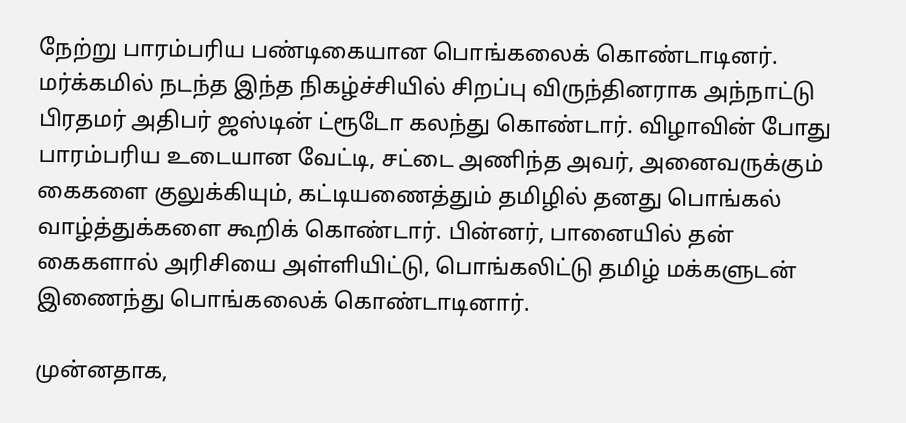நேற்று பாரம்பரிய பண்டிகையான பொங்கலைக் கொண்டாடினர். மர்க்கமில் நடந்த இந்த நிகழ்ச்சியில் சிறப்பு விருந்தினராக அந்நாட்டு பிரதமர் அதிபர் ஜஸ்டின் ட்ரூடோ கலந்து கொண்டார். விழாவின் போது பாரம்பரிய உடையான வேட்டி, சட்டை அணிந்த அவர், அனைவருக்கும் கைகளை குலுக்கியும், கட்டியணைத்தும் தமிழில் தனது பொங்கல் வாழ்த்துக்களை கூறிக் கொண்டார். பின்னர், பானையில் தன் கைகளால் அரிசியை அள்ளியிட்டு, பொங்கலிட்டு தமிழ் மக்களுடன் இணைந்து பொங்கலைக் கொண்டாடினார்.

முன்னதாக,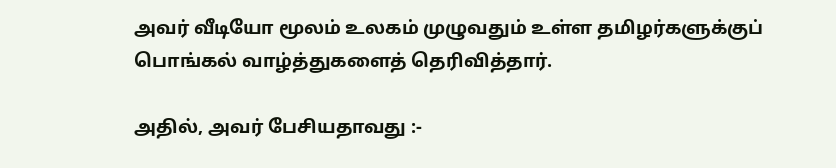அவர் வீடியோ மூலம் உலகம் முழுவதும் உள்ள தமிழர்களுக்குப் பொங்கல் வாழ்த்துகளைத் தெரிவித்தார்.

அதில், அவர் பேசியதாவது :-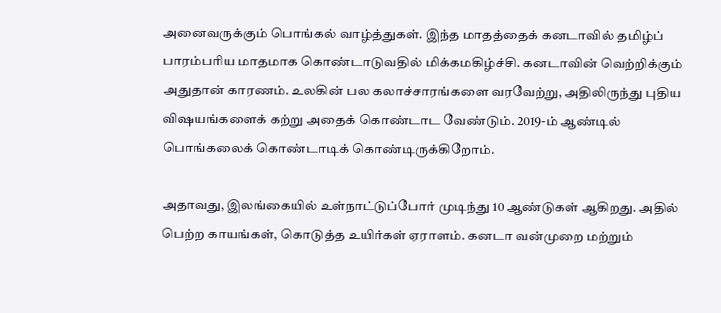அனைவருக்கும் பொங்கல் வாழ்த்துகள். இந்த மாதத்தைக் கனடாவில் தமிழ்ப் பாரம்பரிய மாதமாக கொண்டாடுவதில் மிக்கமகிழ்ச்சி. கனடாவின் வெற்றிக்கும் அதுதான் காரணம். உலகின் பல கலாச்சாரங்களை வரவேற்று, அதிலிருந்து புதிய விஷயங்களைக் கற்று அதைக் கொண்டாட வேண்டும். 2019-ம் ஆண்டில் பொங்கலைக் கொண்டாடிக் கொண்டிருக்கிறோம்.

அதாவது, இலங்கையில் உள்நாட்டுப்போர் முடிந்து 10 ஆண்டுகள் ஆகிறது. அதில் பெற்ற காயங்கள், கொடுத்த உயிர்கள் ஏராளம். கனடா வன்முறை மற்றும்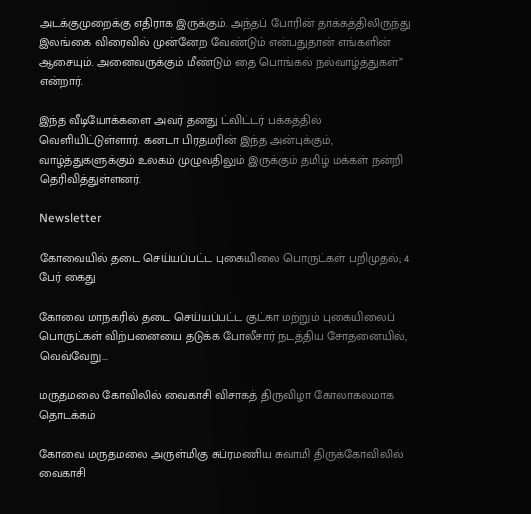அடக்குமுறைக்கு எதிராக இருக்கும். அந்தப் போரின் தாக்கத்திலிருந்து இலங்கை விரைவில் முன்னேற வேண்டும் என்பதுதான் எங்களின் ஆசையும். அனைவருக்கும் மீண்டும் தை பொங்கல் நல்வாழ்த்துகள்” என்றார்.

இந்த வீடியோக்களை அவர் தனது ட்விட்டர் பக்கத்தில் வெளியிட்டுள்ளார். கனடா பிரதமரின் இந்த அன்புக்கும், வாழ்த்துகளுக்கும் உலகம் முழுவதிலும் இருக்கும் தமிழ் மக்கள் நன்றி தெரிவித்துள்ளனர்.

Newsletter

கோவையில் தடை செய்யப்பட்ட புகையிலை பொருட்கள் பறிமுதல்; 4 பேர் கைது

கோவை மாநகரில் தடை செய்யப்பட்ட குட்கா மற்றும் புகையிலைப் பொருட்கள் விற்பனையை தடுக்க போலீசார் நடத்திய சோதனையில், வெவ்வேறு...

மருதமலை கோவிலில் வைகாசி விசாகத் திருவிழா கோலாகலமாக தொடக்கம்

கோவை மருதமலை அருள்மிகு சுப்ரமணிய சுவாமி திருக்கோவிலில் வைகாசி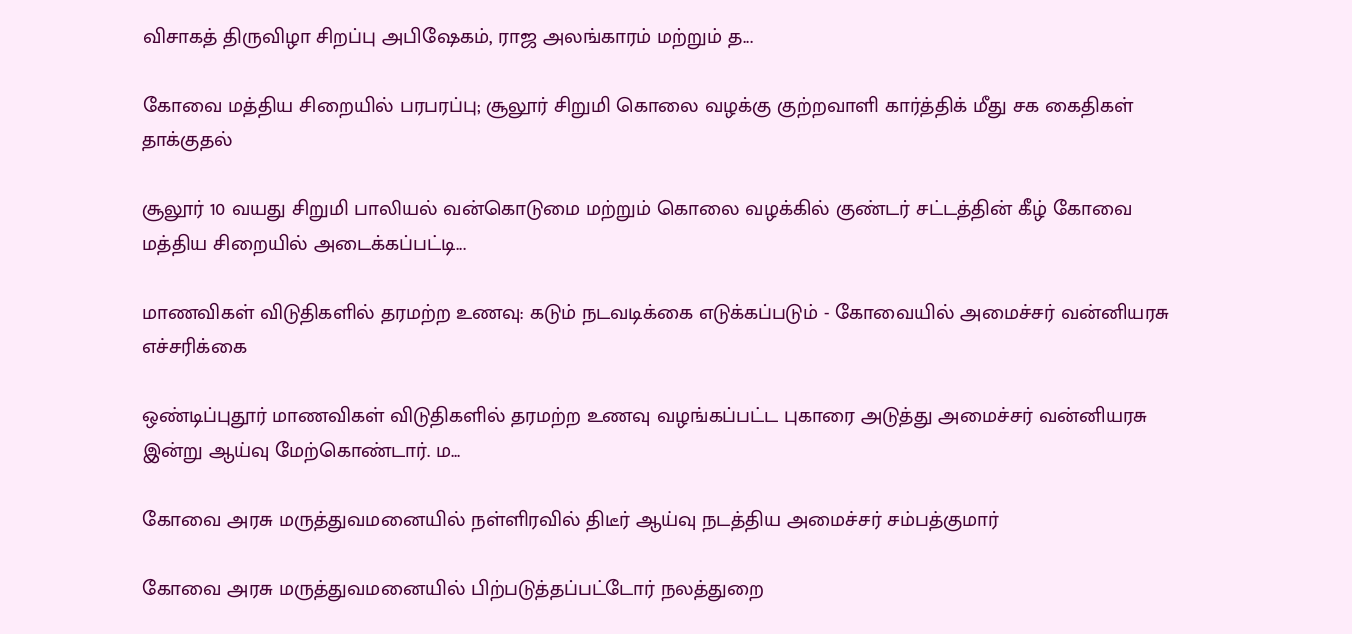விசாகத் திருவிழா சிறப்பு அபிஷேகம், ராஜ அலங்காரம் மற்றும் த...

கோவை மத்திய சிறையில் பரபரப்பு; சூலூர் சிறுமி கொலை வழக்கு குற்றவாளி கார்த்திக் மீது சக கைதிகள் தாக்குதல்

சூலூர் 10 வயது சிறுமி பாலியல் வன்கொடுமை மற்றும் கொலை வழக்கில் குண்டர் சட்டத்தின் கீழ் கோவை மத்திய சிறையில் அடைக்கப்பட்டி...

மாணவிகள் விடுதிகளில் தரமற்ற உணவு: கடும் நடவடிக்கை எடுக்கப்படும் - கோவையில் அமைச்சர் வன்னியரசு எச்சரிக்கை

ஒண்டிப்புதூர் மாணவிகள் விடுதிகளில் தரமற்ற உணவு வழங்கப்பட்ட புகாரை அடுத்து அமைச்சர் வன்னியரசு இன்று ஆய்வு மேற்கொண்டார். ம...

கோவை அரசு மருத்துவமனையில் நள்ளிரவில் திடீர் ஆய்வு நடத்திய அமைச்சர் சம்பத்குமார்

கோவை அரசு மருத்துவமனையில் பிற்படுத்தப்பட்டோர் நலத்துறை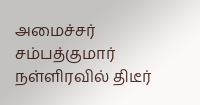அமைச்சர் சம்பத்குமார் நள்ளிரவில் திடீர்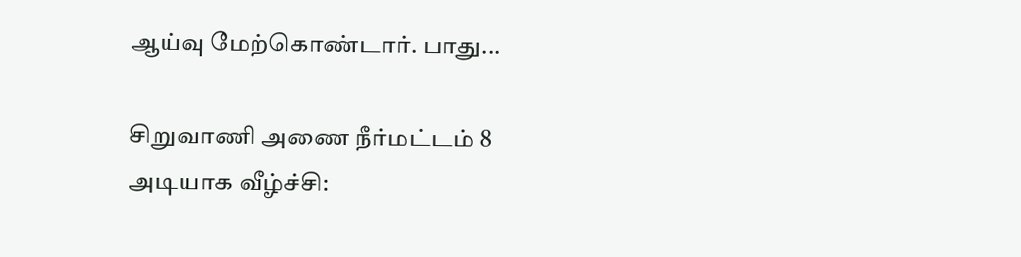ஆய்வு மேற்கொண்டார். பாது...

சிறுவாணி அணை நீர்மட்டம் 8 அடியாக வீழ்ச்சி: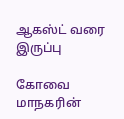ஆகஸ்ட் வரை இருப்பு

கோவை மாநகரின்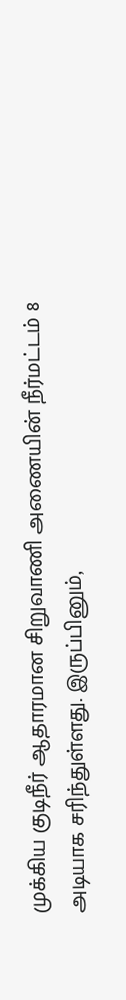முக்கிய குடிநீர் ஆதாரமான சிறுவாணி அணையின் நீர்மட்டம் 8 அடியாக சரிந்துள்ளது. இருப்பினும்,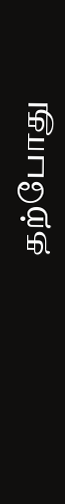தற்போது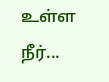உள்ள நீர்...